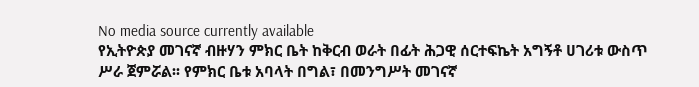No media source currently available
የኢትዮጵያ መገናኛ ብዙሃን ምክር ቤት ከቅርብ ወራት በፊት ሕጋዊ ሰርተፍኬት አግኝቶ ሀገሪቱ ውስጥ ሥራ ጀምሯል፡፡ የምክር ቤቱ አባላት በግል፣ በመንግሥት መገናኛ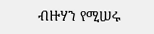ብዙሃን የሚሠሩ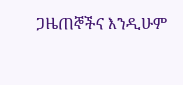ጋዜጠኞችና እንዲሁም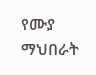የሙያ ማህበራት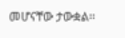መሆናቸው ታውቋል፡፡